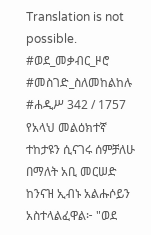Translation is not possible.
#ወደ_መቃብር_ዞሮ #መስገድ_ስለመከልከሉ
#ሐዲሥ 342 / 1757
የአላህ መልዕክተኛ ተከታዩን ሲናገሩ ሰምቻለሁ በማለት አቢ መርሠድ ከንናዝ ኢብኑ አልሑሶይን አስተላልፈዋል፦ "ወደ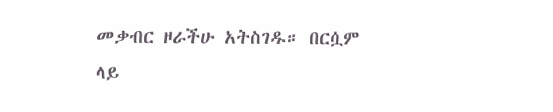መቃብር ዞራችሁ አትስገዱ። በርሷም ላይ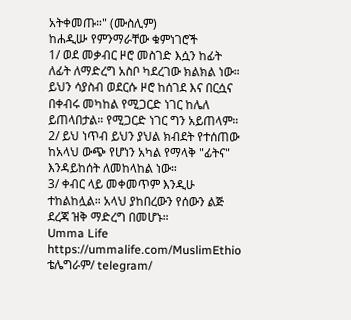አትቀመጡ።" (ሙስሊም)
ከሐዲሡ የምንማራቸው ቁምነገሮች
1/ ወደ መቃብር ዞሮ መስገድ እሷን ከፊት ለፊት ለማድረግ አስቦ ካደረገው ክልክል ነው። ይህን ሳያስብ ወደርሱ ዞሮ ከሰገደ እና በርሷና በቀብሩ መካከል የሚጋርድ ነገር ከሌለ ይጠላበታል። የሚጋርድ ነገር ግን አይጠላም።
2/ ይህ ነጥብ ይህን ያህል ክብደት የተሰጠው ከአላህ ውጭ የሆነን አካል የማላቅ "ፊትና" እንዳይከሰት ለመከላከል ነው።
3/ ቀብር ላይ መቀመጥም እንዲሁ ተከልከሏል። አላህ ያከበረውን የሰውን ልጅ ደረጃ ዝቅ ማድረግ በመሆኑ።
Umma Life
https://ummalife.com/MuslimEthio
ቴሌግራም/ telegram/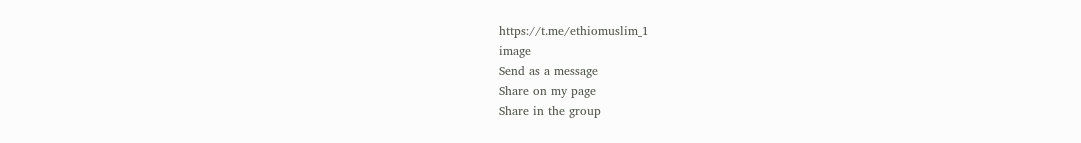https://t.me/ethiomuslim_1
image
Send as a message
Share on my page
Share in the group